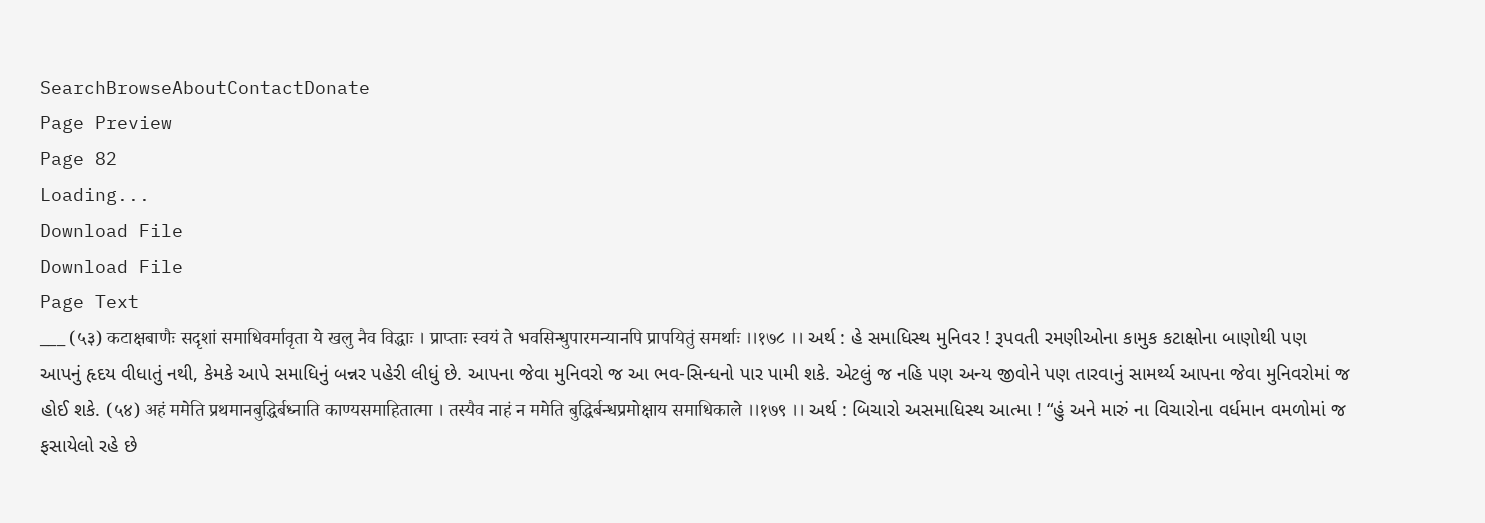SearchBrowseAboutContactDonate
Page Preview
Page 82
Loading...
Download File
Download File
Page Text
___ (५३) कटाक्षबाणैः सदृशां समाधिवर्मावृता ये खलु नैव विद्धाः । प्राप्ताः स्वयं ते भवसिन्धुपारमन्यानपि प्रापयितुं समर्थाः ।।१७८ ।। અર્થ : હે સમાધિસ્થ મુનિવર ! રૂપવતી રમણીઓના કામુક કટાક્ષોના બાણોથી પણ આપનું હૃદય વીધાતું નથી, કેમકે આપે સમાધિનું બન્નર પહેરી લીધું છે. આપના જેવા મુનિવરો જ આ ભવ-સિન્ધનો પાર પામી શકે. એટલું જ નહિ પણ અન્ય જીવોને પણ તારવાનું સામર્થ્ય આપના જેવા મુનિવરોમાં જ હોઈ શકે. (५४) अहं ममेति प्रथमानबुद्धिर्बध्नाति काण्यसमाहितात्मा । तस्यैव नाहं न ममेति बुद्धिर्बन्धप्रमोक्षाय समाधिकाले ।।१७९ ।। અર્થ : બિચારો અસમાધિસ્થ આત્મા ! “હું અને મારું ના વિચારોના વર્ધમાન વમળોમાં જ ફસાયેલો રહે છે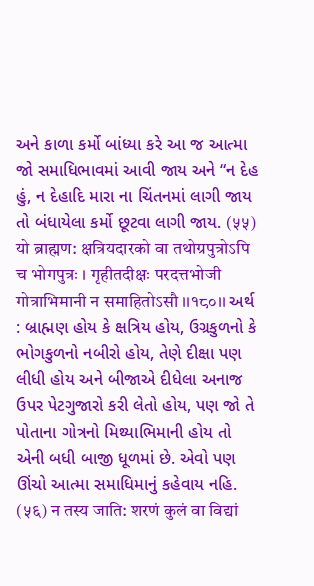અને કાળા કર્મો બાંધ્યા કરે આ જ આત્મા જો સમાધિભાવમાં આવી જાય અને “ન દેહ હું, ન દેહાદિ મારા ના ચિંતનમાં લાગી જાય તો બંધાયેલા કર્મો છૂટવા લાગી જાય. (५५) यो ब्राह्मण: क्षत्रियदारको वा तथोग्रपुत्रोऽपि च भोगपुत्रः । गृहीतदीक्षः परदत्तभोजी गोत्राभिमानी न समाहितोऽसौ ।।१८०।। અર્થ : બ્રાહ્મણ હોય કે ક્ષત્રિય હોય, ઉગ્રકુળનો કે ભોગકુળનો નબીરો હોય, તેણે દીક્ષા પણ લીધી હોય અને બીજાએ દીધેલા અનાજ ઉપર પેટગુજારો કરી લેતો હોય, પણ જો તે પોતાના ગોત્રનો મિથ્યાભિમાની હોય તો એની બધી બાજી ધૂળમાં છે. એવો પણ ઊંચો આત્મા સમાધિમાનું કહેવાય નહિ. (५६) न तस्य जाति: शरणं कुलं वा विद्यां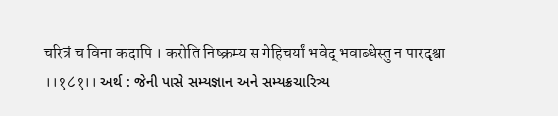चरित्रं च विना कदापि । करोति निष्क्रम्य स गेहिचर्यां भवेद् भवाब्धेस्तु न पारदृश्वा ।।१८१।। અર્થ : જેની પાસે સમ્યજ્ઞાન અને સમ્યક્રચારિત્ર્ય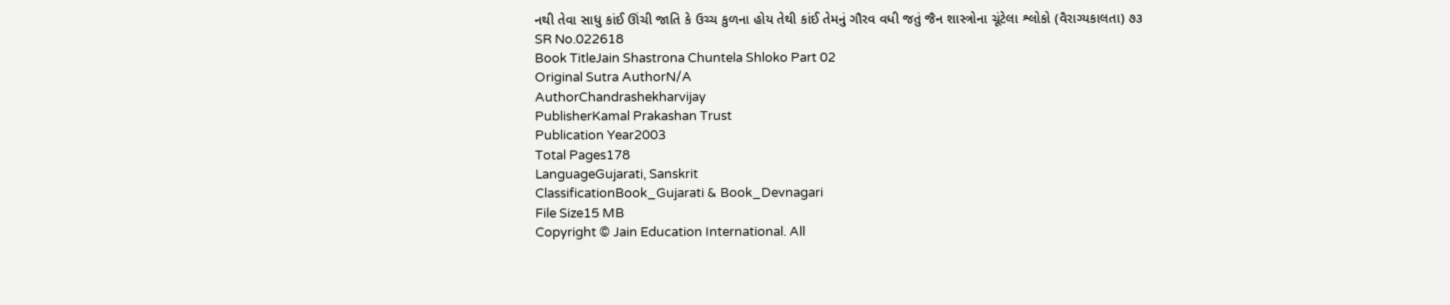નથી તેવા સાધુ કાંઈ ઊંચી જાતિ કે ઉચ્ચ કુળના હોય તેથી કાંઈ તેમનું ગૌરવ વધી જતું જૈન શાસ્ત્રોના ચૂંટેલા શ્લોકો (વૈરાગ્યકાલતા) ૭૩
SR No.022618
Book TitleJain Shastrona Chuntela Shloko Part 02
Original Sutra AuthorN/A
AuthorChandrashekharvijay
PublisherKamal Prakashan Trust
Publication Year2003
Total Pages178
LanguageGujarati, Sanskrit
ClassificationBook_Gujarati & Book_Devnagari
File Size15 MB
Copyright © Jain Education International. All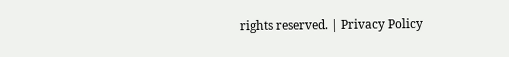rights reserved. | Privacy Policy